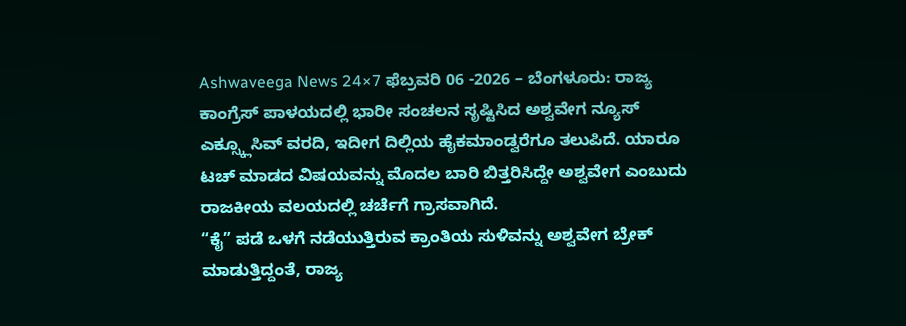Ashwaveega News 24×7 ಫೆಬ್ರವರಿ 06 -2026 – ಬೆಂಗಳೂರು: ರಾಜ್ಯ ಕಾಂಗ್ರೆಸ್ ಪಾಳಯದಲ್ಲಿ ಭಾರೀ ಸಂಚಲನ ಸೃಷ್ಟಿಸಿದ ಅಶ್ವವೇಗ ನ್ಯೂಸ್ ಎಕ್ಸ್ಕ್ಲೂಸಿವ್ ವರದಿ, ಇದೀಗ ದಿಲ್ಲಿಯ ಹೈಕಮಾಂಡ್ವರೆಗೂ ತಲುಪಿದೆ. ಯಾರೂ ಟಚ್ ಮಾಡದ ವಿಷಯವನ್ನು ಮೊದಲ ಬಾರಿ ಬಿತ್ತರಿಸಿದ್ದೇ ಅಶ್ವವೇಗ ಎಂಬುದು ರಾಜಕೀಯ ವಲಯದಲ್ಲಿ ಚರ್ಚೆಗೆ ಗ್ರಾಸವಾಗಿದೆ.
“ಕೈ” ಪಡೆ ಒಳಗೆ ನಡೆಯುತ್ತಿರುವ ಕ್ರಾಂತಿಯ ಸುಳಿವನ್ನು ಅಶ್ವವೇಗ ಬ್ರೇಕ್ ಮಾಡುತ್ತಿದ್ದಂತೆ, ರಾಜ್ಯ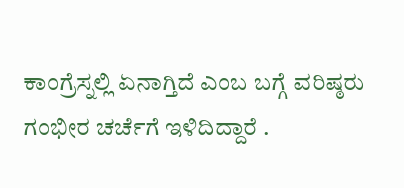ಕಾಂಗ್ರೆಸ್ನಲ್ಲಿ ಏನಾಗ್ತಿದೆ ಎಂಬ ಬಗ್ಗೆ ವರಿಷ್ಠರು ಗಂಭೀರ ಚರ್ಚೆಗೆ ಇಳಿದಿದ್ದಾರೆ .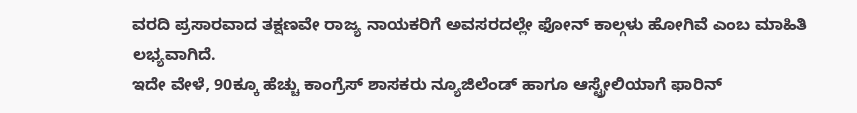ವರದಿ ಪ್ರಸಾರವಾದ ತಕ್ಷಣವೇ ರಾಜ್ಯ ನಾಯಕರಿಗೆ ಅವಸರದಲ್ಲೇ ಫೋನ್ ಕಾಲ್ಗಳು ಹೋಗಿವೆ ಎಂಬ ಮಾಹಿತಿ ಲಭ್ಯವಾಗಿದೆ.
ಇದೇ ವೇಳೆ, 90ಕ್ಕೂ ಹೆಚ್ಚು ಕಾಂಗ್ರೆಸ್ ಶಾಸಕರು ನ್ಯೂಜಿಲೆಂಡ್ ಹಾಗೂ ಆಸ್ಟ್ರೇಲಿಯಾಗೆ ಫಾರಿನ್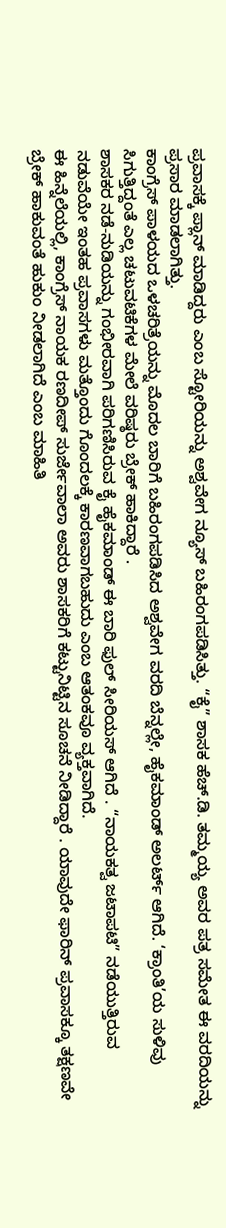ಪ್ರವಾಸಕ್ಕೆ ಪ್ಲಾನ್ ಮಾಡಿದ್ದರು ಎಂಬ ಸ್ಟೋರಿಯನ್ನು ಅಶ್ವವೇಗ ನ್ಯೂಸ್ ಬಹಿರಂಗಪಡಿಸಿತ್ತು. “ಕೈ” ಶಾಸಕ ಹೆಚ್.ಡಿ. ತಮ್ಮಯ್ಯ ಅವರ ಪತ್ರ ಸಮೇತ ಈ ವರದಿಯನ್ನು ಪ್ರಸಾರ ಮಾಡಲಾಗಿತ್ತು.
ಕಾಂಗ್ರೆಸ್ ಪಾಳಯದ ಒಳಚರಿತ್ರೆಯನ್ನು ಮೊದಲ ಬಾರಿಗೆ ಬಹಿರಂಗಪಡಿಸಿದ ಅಶ್ವವೇಗ ವರದಿ ಬೆನ್ನಲ್ಲೇ, ಹೈಕಮಾಂಡ್ ಅಲರ್ಟ್ ಆಗಿದೆ. ‘ಕ್ರಾಂತಿ’ಯ ಸುಳಿವು ಸಿಗುತ್ತಿದ್ದಂತೆ ಎಲ್ಲ ಚಟುವಟಿಕೆಗಳ ಮೇಲೆ ವರಿಷ್ಠರು ಬ್ರೇಕ್ ಹಾಕಿದ್ದಾರೆ .
ಶಾಸಕರ ನಡೆ-ನುಡಿಯನ್ನು ಗಂಭೀರವಾಗಿ ಪರಿಗಣಿಸಿರುವ ಕೈ ಹೈಕಮಾಂಡ್ ಈ ಬಾರಿ ಫುಲ್ ಸೀರಿಯಸ್ ಆಗಿದೆ . “ನಾಯಕತ್ವ ಜಟಾಪಟಿ” ನಡೆಯುತ್ತಿರುವ ನಡುವೆಯೇ ಇಂತಹ ಪ್ರವಾಸಗಳು ಮತ್ತೊಂದು ಗೊಂದಲಕ್ಕೆ ಕಾರಣವಾಗಬಹುದು ಎಂಬ ಆತಂಕವೂ ವ್ಯಕ್ತವಾಗಿದೆ.
ಈ ಹಿನ್ನೆಲೆಯಲ್ಲಿ, ಕಾಂಗ್ರೆಸ್ ನಾಯಕ ರಣದೀಪ್ ಸುರ್ಜೇವಾಲಾ ಅವರು ಶಾಸಕರಿಗೆ ಕಟ್ಟುನಿಟ್ಟಿನ ಸೂಚನೆ ನೀಡಿದ್ದಾರೆ . ಯಾವುದೇ ಫಾರಿನ್ ಪ್ರವಾಸಕ್ಕೂ ತಕ್ಷಣವೇ ಬ್ರೇಕ್ ಹಾಕುವಂತೆ ಹುಕುಂ ನೀಡಲಾಗಿದೆ ಎಂಬ ಮಾಹಿತಿ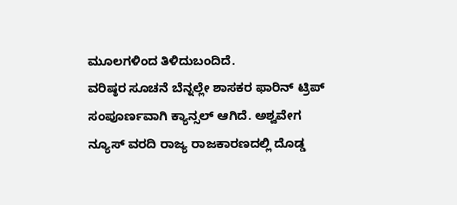ಮೂಲಗಳಿಂದ ತಿಳಿದುಬಂದಿದೆ.
ವರಿಷ್ಠರ ಸೂಚನೆ ಬೆನ್ನಲ್ಲೇ ಶಾಸಕರ ಫಾರಿನ್ ಟ್ರಿಪ್ ಸಂಪೂರ್ಣವಾಗಿ ಕ್ಯಾನ್ಸಲ್ ಆಗಿದೆ. ಅಶ್ವವೇಗ ನ್ಯೂಸ್ ವರದಿ ರಾಜ್ಯ ರಾಜಕಾರಣದಲ್ಲಿ ದೊಡ್ಡ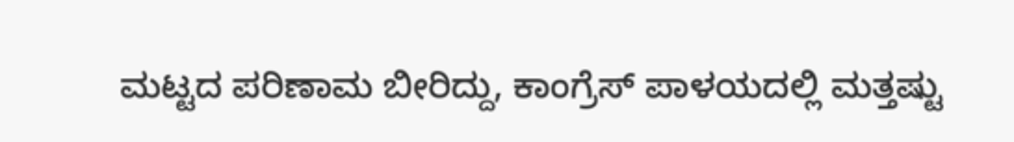ಮಟ್ಟದ ಪರಿಣಾಮ ಬೀರಿದ್ದು, ಕಾಂಗ್ರೆಸ್ ಪಾಳಯದಲ್ಲಿ ಮತ್ತಷ್ಟು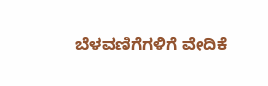ಬೆಳವಣಿಗೆಗಳಿಗೆ ವೇದಿಕೆ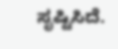ಸೃಷ್ಟಿಸಿದೆ.